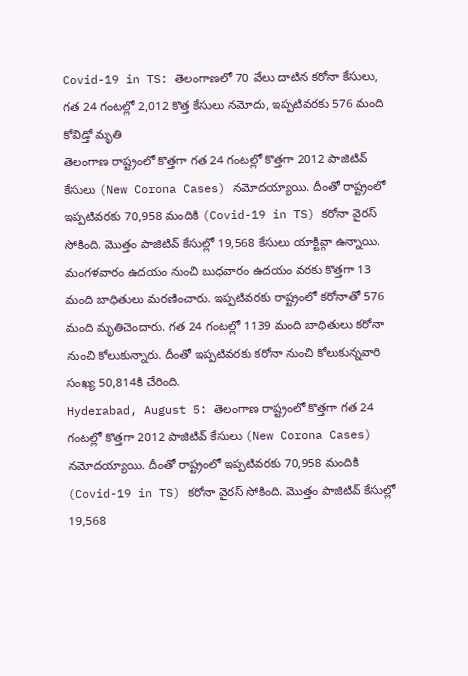Covid-19 in TS: తెలంగాణలో 70 వేలు దాటిన కరోనా కేసులు, గత 24 గంటల్లో 2,012 కొత్త కేసులు నమోదు, ఇప్పటివరకు 576 మంది కోవిడ్తో మృతి
తెలంగాణ రాష్ట్రంలో కొత్తగా గత 24 గంటల్లో కొత్తగా 2012 పాజిటివ్ కేసులు (New Corona Cases) నమోదయ్యాయి. దీంతో రాష్ట్రంలో ఇప్పటివరకు 70,958 మందికి (Covid-19 in TS) కరోనా వైరస్ సోకింది. మొత్తం పాజిటివ్ కేసుల్లో 19,568 కేసులు యాక్టివ్గా ఉన్నాయి. మంగళవారం ఉదయం నుంచి బుధవారం ఉదయం వరకు కొత్తగా 13 మంది బాధితులు మరణించారు. ఇప్పటివరకు రాష్ట్రంలో కరోనాతో 576 మంది మృతిచెందారు. గత 24 గంటల్లో 1139 మంది బాధితులు కరోనా నుంచి కోలుకున్నారు. దీంతో ఇప్పటివరకు కరోనా నుంచి కోలుకున్నవారి సంఖ్య 50,814కి చేరింది.
Hyderabad, August 5: తెలంగాణ రాష్ట్రంలో కొత్తగా గత 24 గంటల్లో కొత్తగా 2012 పాజిటివ్ కేసులు (New Corona Cases) నమోదయ్యాయి. దీంతో రాష్ట్రంలో ఇప్పటివరకు 70,958 మందికి (Covid-19 in TS) కరోనా వైరస్ సోకింది. మొత్తం పాజిటివ్ కేసుల్లో 19,568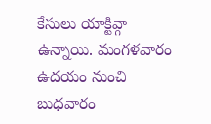కేసులు యాక్టివ్గా ఉన్నాయి. మంగళవారం ఉదయం నుంచి బుధవారం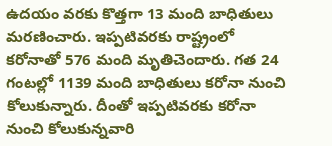ఉదయం వరకు కొత్తగా 13 మంది బాధితులు మరణించారు. ఇప్పటివరకు రాష్ట్రంలో కరోనాతో 576 మంది మృతిచెందారు. గత 24 గంటల్లో 1139 మంది బాధితులు కరోనా నుంచి కోలుకున్నారు. దీంతో ఇప్పటివరకు కరోనా నుంచి కోలుకున్నవారి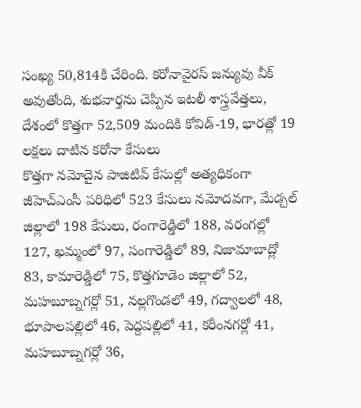సంఖ్య 50,814కి చేరింది. కరోనావైరస్ జన్యువు వీక్ అవుతోంది, శుభవార్తను చెప్పిన ఇటలీ శాస్త్రవేత్తలు, దేశంలో కొత్తగా 52,509 మందికి కోవిడ్-19, భారత్లో 19 లక్షలు దాటిన కరోనా కేసులు
కొత్తగా నమోదైన పాజిటివ్ కేసుల్లో అత్యధికంగా జీహెచ్ఎంసీ పరిధిలో 523 కేసులు నమోదవగా, మేడ్చల్ జిల్లాలో 198 కేసులు, రంగారెడ్డిలో 188, వరంగల్లో 127, ఖమ్మంలో 97, సంగారెడ్డిలో 89, నిజామాబాద్లో 83, కామారెడ్డిలో 75, కొత్తగూడెం జిల్లాలో 52, మహబూబ్నగర్లో 51, నల్లగొండలో 49, గద్వాలలో 48, భూపాలపల్లిలో 46, పెద్దపల్లిలో 41, కరీంనగర్లో 41, మహబూబ్నగర్లో 36,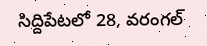సిద్దిపేటలో 28, వరంగల్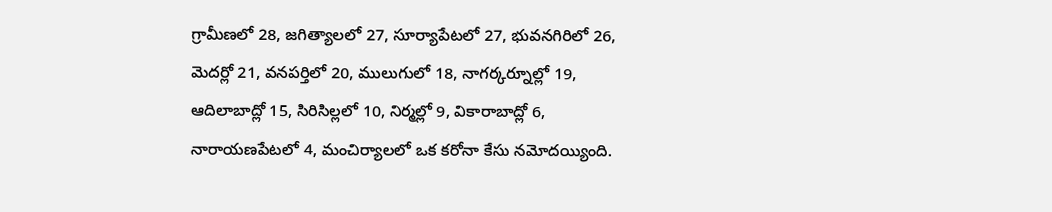గ్రామీణలో 28, జగిత్యాలలో 27, సూర్యాపేటలో 27, భువనగిరిలో 26, మెదర్లో 21, వనపర్తిలో 20, ములుగులో 18, నాగర్కర్నూల్లో 19, ఆదిలాబాద్లో 15, సిరిసిల్లలో 10, నిర్మల్లో 9, వికారాబాద్లో 6, నారాయణపేటలో 4, మంచిర్యాలలో ఒక కరోనా కేసు నమోదయ్యింది.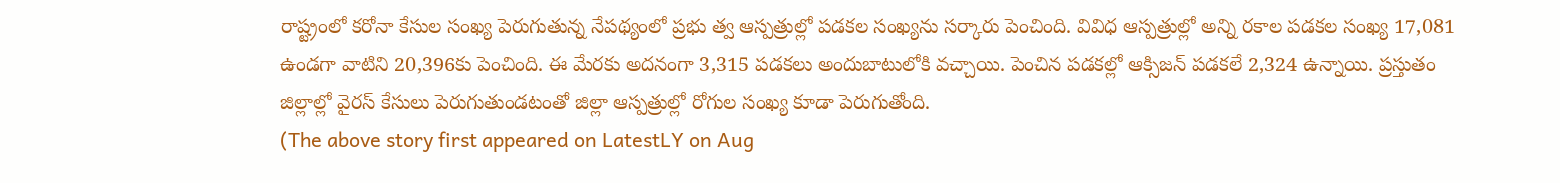రాష్ట్రంలో కరోనా కేసుల సంఖ్య పెరుగుతున్న నేపథ్యంలో ప్రభు త్వ ఆస్పత్రుల్లో పడకల సంఖ్యను సర్కారు పెంచింది. వివిధ ఆస్పత్రుల్లో అన్ని రకాల పడకల సంఖ్య 17,081 ఉండగా వాటిని 20,396కు పెంచింది. ఈ మేరకు అదనంగా 3,315 పడకలు అందుబాటులోకి వచ్చాయి. పెంచిన పడకల్లో ఆక్సిజన్ పడకలే 2,324 ఉన్నాయి. ప్రస్తుతం జిల్లాల్లో వైరస్ కేసులు పెరుగుతుండటంతో జిల్లా ఆస్పత్రుల్లో రోగుల సంఖ్య కూడా పెరుగుతోంది.
(The above story first appeared on LatestLY on Aug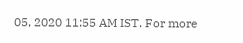05, 2020 11:55 AM IST. For more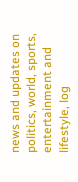news and updates on politics, world, sports, entertainment and lifestyle, log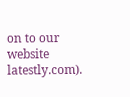on to our website latestly.com).